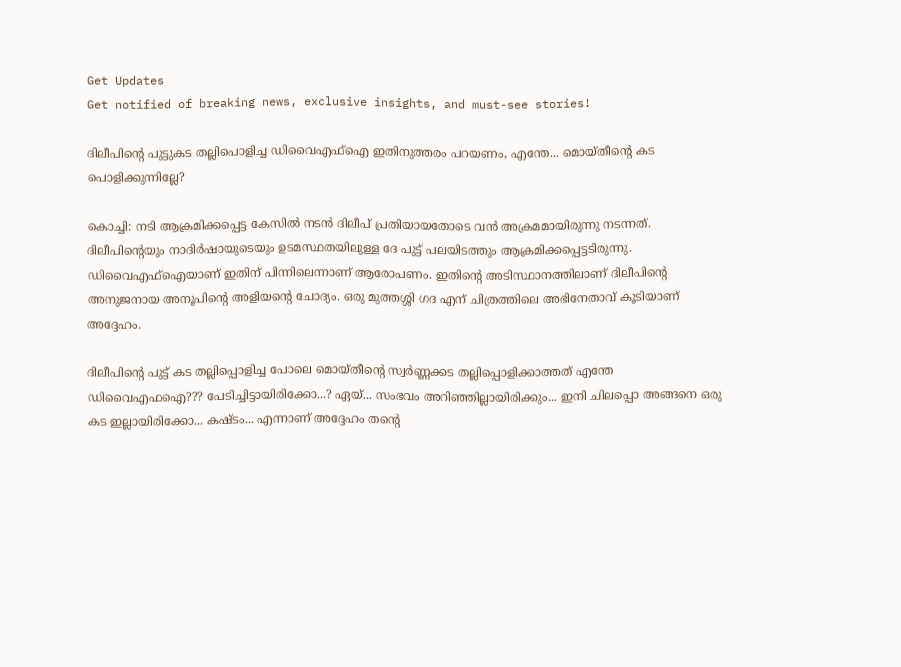Get Updates
Get notified of breaking news, exclusive insights, and must-see stories!

ദിലീപിന്റെ പുട്ടുകട തല്ലിപൊളിച്ച ഡിവൈഎഫ്ഐ ഇതിനുത്തരം പറയണം, എന്തേ... മൊയ്തീന്റെ കട പൊളിക്കുന്നില്ലേ?

കൊച്ചി: നടി ആക്രമിക്കപ്പെട്ട കേസിൽ നടൻ ദിലീപ് പ്രതിയായതോടെ വൻ അക്രമമായിരുന്നു നടന്നത്. ദിലീപിന്റെയും നാദിർഷായുടെയും ഉടമസ്ഥതയിലുള്ള ദേ പുട്ട് പലയിടത്തും ആക്രമിക്കപ്പെട്ടടിരുന്നു. ഡിവൈഎഫ്ഐയാണ് ഇതിന് പിന്നിലെന്നാണ് ആരോപണം. ഇതിന്റെ അടിസ്ഥാനത്തിലാണ് ദിലീപിന്റെ അനുജനായ അനൂപിന്റെ അളിയന്റെ ചോദ്യം. ഒരു മുത്തശ്ശി ഗദ എന് ചിത്രത്തിലെ അഭിനേതാവ് കൂടിയാണ് അദ്ദേഹം.

ദിലീപിന്റെ പുട്ട് കട തല്ലിപ്പൊളിച്ച പോലെ മൊയ്തീന്റെ സ്വർണ്ണക്കട തല്ലിപ്പൊളിക്കാത്തത് എന്തേ ഡിവൈഎഫഐ??? പേടിച്ചിട്ടായിരിക്കോ...? ഏയ്... സംഭവം അറിഞ്ഞില്ലായിരിക്കും... ഇനി ചിലപ്പൊ അങ്ങനെ ഒരു കട ഇല്ലായിരിക്കോ... കഷ്ടം... എന്നാണ് അദ്ദേഹം തന്റെ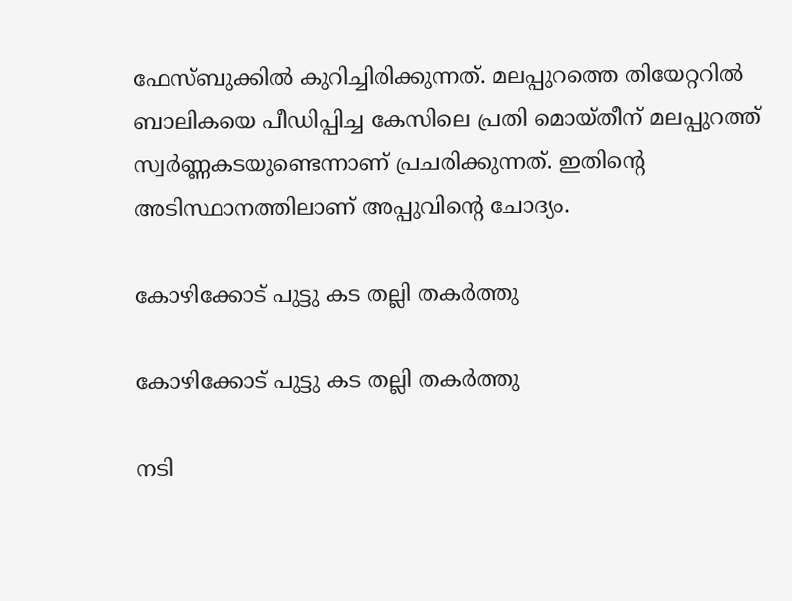ഫേസ്ബുക്കിൽ കുറിച്ചിരിക്കുന്നത്. മലപ്പുറത്തെ തിയേറ്ററിൽ ബാലികയെ പീഡിപ്പിച്ച കേസിലെ പ്രതി മൊയ്തീന് മലപ്പുറത്ത് സ്വർണ്ണകടയുണ്ടെന്നാണ് പ്രചരിക്കുന്നത്. ഇതിന്റെ അടിസ്ഥാനത്തിലാണ് അപ്പുവിന്റെ ചോദ്യം.

കോഴിക്കോട് പുട്ടു കട തല്ലി തകർത്തു

കോഴിക്കോട് പുട്ടു കട തല്ലി തകർത്തു

നടി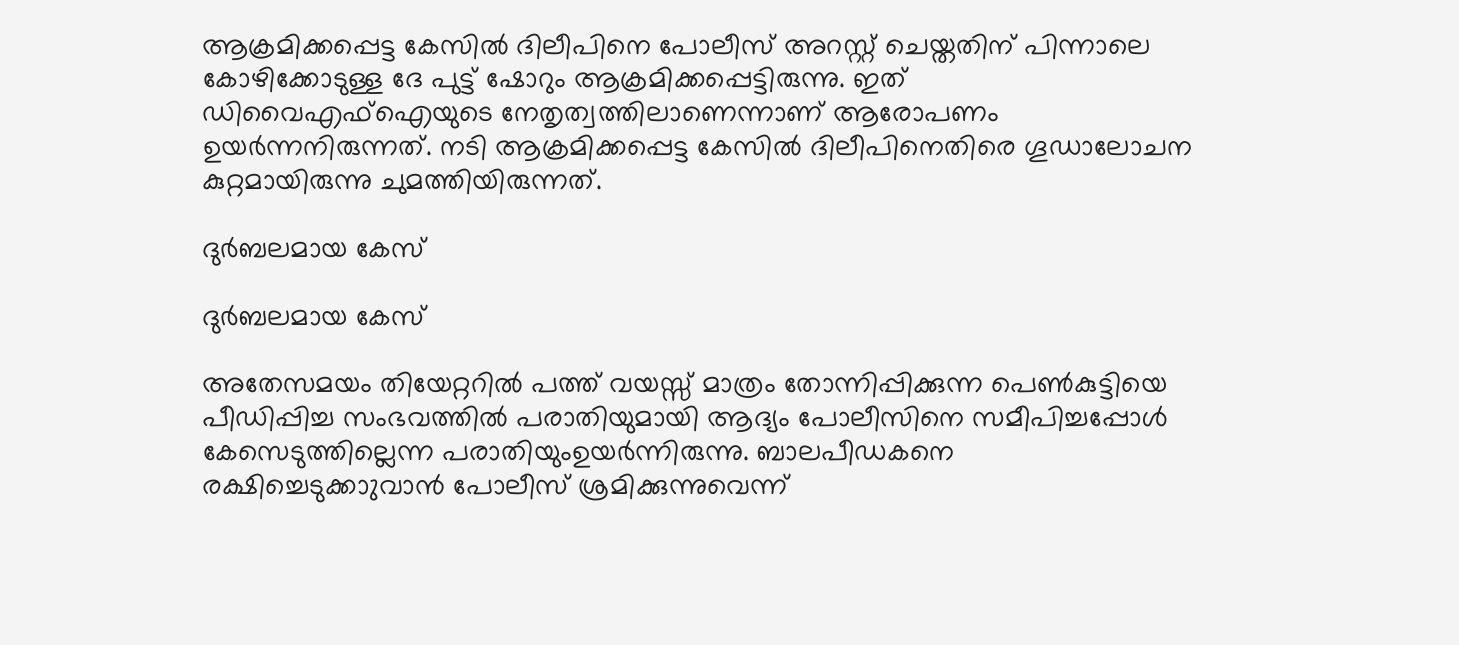ആക്രമിക്കപ്പെട്ട കേസിൽ ദിലീപിനെ പോലീസ് അറസ്റ്റ് ചെയ്തതിന് പിന്നാലെ കോഴിക്കോടുള്ള ദേ പുട്ട് ഷോറും ആക്രമിക്കപ്പെട്ടിരുന്നു. ഇത് ഡിവൈഎഫ്ഐയുടെ നേതൃത്വത്തിലാണെന്നാണ് ആരോപണം ഉയർന്നനിരുന്നത്. നടി ആക്രമിക്കപ്പെട്ട കേസിൽ ദിലീപിനെതിരെ ഗൂഡാലോചന കുറ്റമായിരുന്നു ചുമത്തിയിരുന്നത്.

ദുർബലമായ കേസ്

ദുർബലമായ കേസ്

അതേസമയം തിയേറ്ററിൽ പത്ത് വയസ്സ് മാത്രം തോന്നിപ്പിക്കുന്ന പെൺകുട്ടിയെ പീഡിപ്പിച്ച സംഭവത്തിൽ പരാതിയുമായി ആദ്യം പോലീസിനെ സമീപിച്ചപ്പോൾ കേസെടുത്തില്ലെന്ന പരാതിയുംഉയർന്നിരുന്നു. ബാലപീഡകനെ രക്ഷിച്ചെടുക്കാുവാന്‍ പോലീസ് ശ്രമിക്കുന്നുവെന്ന്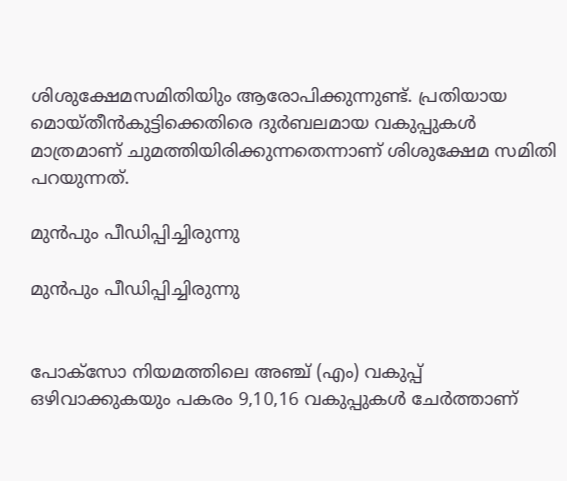ശിശുക്ഷേമസമിതിയിും ആരോപിക്കുന്നുണ്ട്. പ്രതിയായ മൊയ്തീന്‍കുട്ടിക്കെതിരെ ദുര്‍ബലമായ വകുപ്പുകള്‍ മാത്രമാണ് ചുമത്തിയിരിക്കുന്നതെന്നാണ് ശിശുക്ഷേമ സമിതി പറയുന്നത്.

മുൻപും പീഡിപ്പിച്ചിരുന്നു

മുൻപും പീഡിപ്പിച്ചിരുന്നു


പോക്‌സോ നിയമത്തിലെ അഞ്ച് (എം) വകുപ്പ് ഒഴിവാക്കുകയും പകരം 9,10,16 വകുപ്പുകള്‍ ചേര്‍ത്താണ്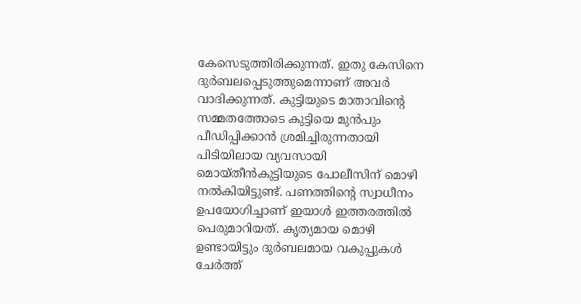കേസെടുത്തിരിക്കുന്നത്. ഇതു കേസിനെ ദുര്‍ബലപ്പെടുത്തുമെന്നാണ് അവർ വാദിക്കുന്നത്. കുട്ടിയുടെ മാതാവിന്റെ സമ്മതത്തോടെ കുട്ടിയെ മുന്‍പും പീഡിപ്പിക്കാന്‍ ശ്രമിച്ചിരുന്നതായി പിടിയിലായ വ്യവസായി മൊയ്തീന്‍കുട്ടിയുടെ പോലീസിന് മൊഴി നല്‍കിയിട്ടുണ്ട്. പണത്തിന്റെ സ്വാധീനം ഉപയോഗിച്ചാണ് ഇയാള്‍ ഇത്തരത്തില്‍ പെരുമാറിയത്. കൃത്യമായ മൊഴി ഉണ്ടായിട്ടും ദുർബലമായ വകുപ്പുകൾ ചേർത്ത്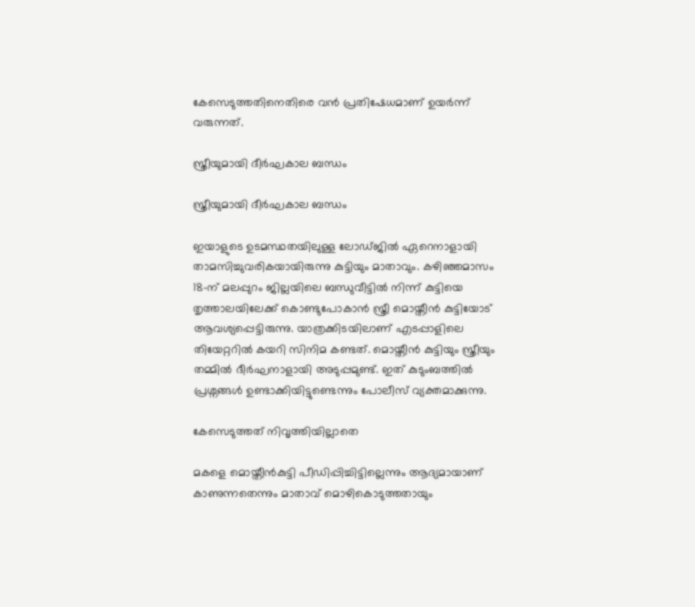കേസെടുത്തതിനെതിരെ വൻ പ്രതിഷേധമാണ് ഉയർന്ന് വരുന്നത്.

സ്ത്രീയുമായി ദീർഘകാല ബന്ധം

സ്ത്രീയുമായി ദീർഘകാല ബന്ധം

ഇയാളുടെ ഉടമസ്ഥതയിലുള്ള ലോഡ്ജില്‍ ഏറെനാളായി താമസിച്ചുവരികയായിരുന്നു കുട്ടിയും മാതാവും. കഴിഞ്ഞമാസം 18-ന് മലപ്പുറം ജില്ലയിലെ ബന്ധുവീട്ടില്‍ നിന്ന് കുട്ടിയെ തൃത്താലയിലേക്ക് കൊണ്ടുപോകാന്‍ സ്ത്രീ മൊയ്തീന്‍ കുട്ടിയോട് ആവശ്യപ്പെട്ടിരുന്നു. യാത്രക്കിടയിലാണ് എടപ്പാളിലെ തിയേറ്ററില്‍ കയറി സിനിമ കണ്ടത്. മൊയ്തീൻ കുട്ടിയും സ്ത്രീയും തമ്മിൽ ദീർഘനാളായി അടുപ്പമുണ്ട്. ഇത് കുടുംബത്തിൽ പ്രശ്നങ്ങൾ ഉണ്ടാക്കിയിട്ടുണ്ടെന്നും പോലീസ് വ്യക്തമാക്കുന്നു.

കേസെടുത്തത് നിവൃത്തിയില്ലാതെ

മകളെ മൊയ്തീന്‍കുട്ടി പീഡിപ്പിച്ചിട്ടില്ലെന്നും ആദ്യമായാണ് കാണുന്നതെന്നും മാതാവ് മൊഴികൊടുത്തതായും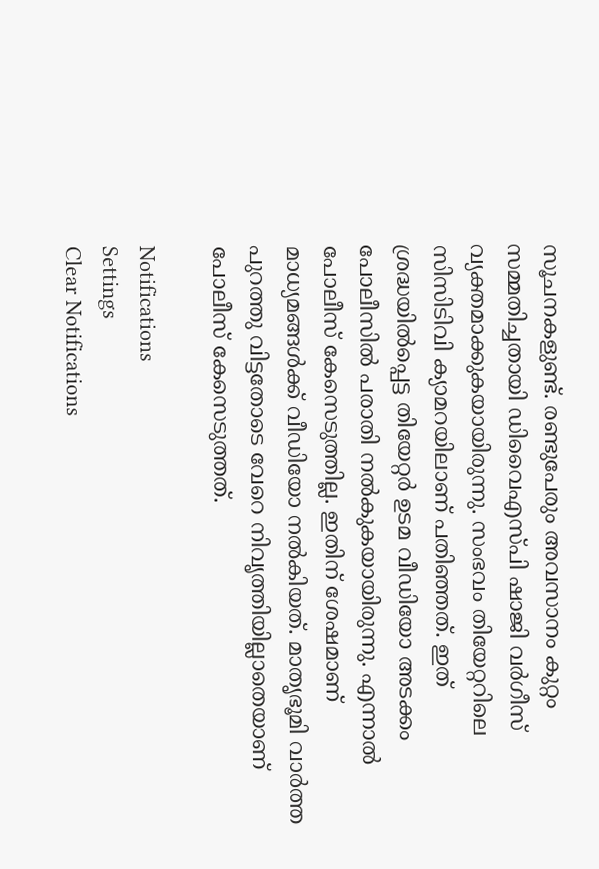സൂചനകളുണ്ട്. രണ്ടുപേരും അവസാനം കുറ്റം സമ്മതിച്ചതായി ഡിവൈഎസ്പി ഷാജി വര്‍ഗീസ് വ്യക്തമാക്കുകയായിരുന്നു. സംഭവം തിയേറ്ററിലെ സിസിടിവി ക്യാമറയിലാണ് പതിഞ്ഞത്. ഇത് ശ്രദ്ധയിൽപ്പെട്ട തിയേറ്റർ ഉടമ വീഡിയോ അടക്കം പോലീസിൽ പരാതി നൽകുകയായിരുന്നു. എന്നാൽ പോലീസ് കേസെടുത്തില്ല. ഇതിന് ശേഷമാണ് മാധ്യമങ്ങൾക്ക് വീഡിയോ നൽകിയത്. മാതൃഭൂമി വാർത്ത പുറത്തു വിട്ടതോടെ വേറെ നിവൃത്തിയില്ലാതെയാണ് പോലീസ് കേസെടുത്തത്.

Notifications
Settings
Clear Notifications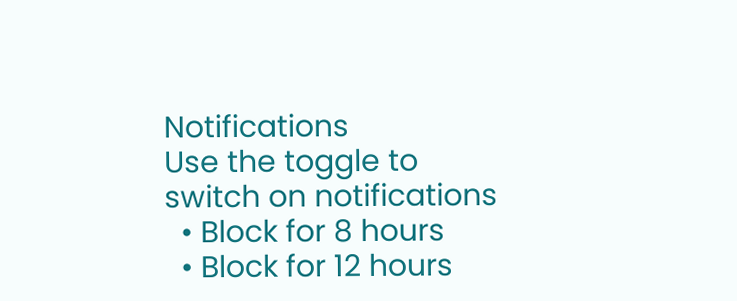Notifications
Use the toggle to switch on notifications
  • Block for 8 hours
  • Block for 12 hours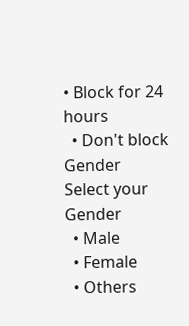• Block for 24 hours
  • Don't block
Gender
Select your Gender
  • Male
  • Female
  • Others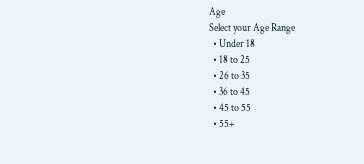Age
Select your Age Range
  • Under 18
  • 18 to 25
  • 26 to 35
  • 36 to 45
  • 45 to 55
  • 55+